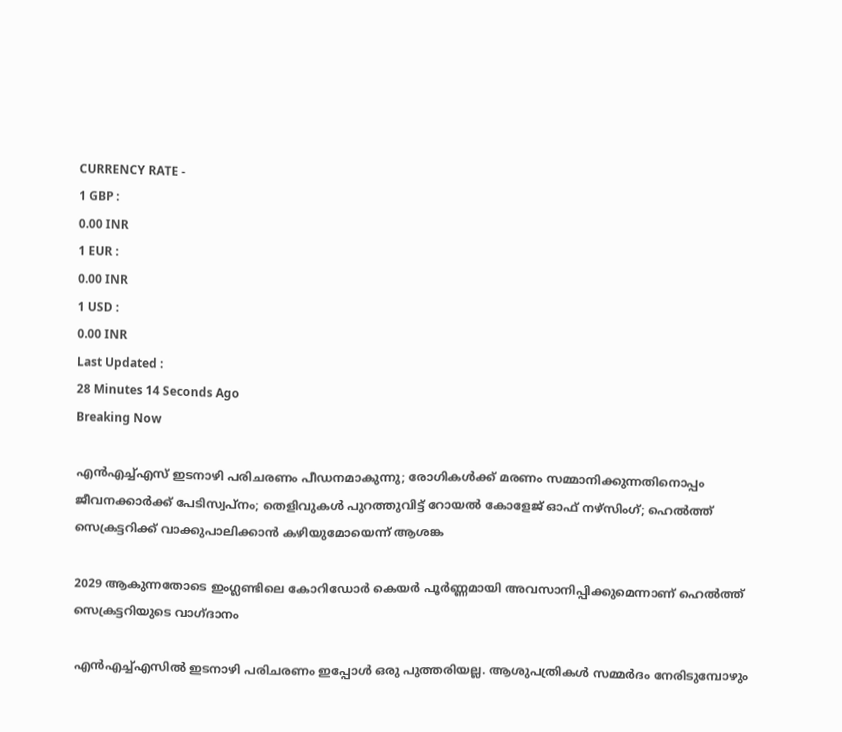CURRENCY RATE -
1 GBP :
0.00 INR
1 EUR :
0.00 INR
1 USD :
0.00 INR
Last Updated :
28 Minutes 14 Seconds Ago
Breaking Now

എന്‍എച്ച്എസ് ഇടനാഴി പരിചരണം പീഡനമാകുന്നു; രോഗികള്‍ക്ക് മരണം സമ്മാനിക്കുന്നതിനൊപ്പം ജീവനക്കാര്‍ക്ക് പേടിസ്വപ്നം; തെളിവുകള്‍ പുറത്തുവിട്ട് റോയല്‍ കോളേജ് ഓഫ് നഴ്‌സിംഗ്; ഹെല്‍ത്ത് സെക്രട്ടറിക്ക് വാക്കുപാലിക്കാന്‍ കഴിയുമോയെന്ന് ആശങ്ക

2029 ആകുന്നതോടെ ഇംഗ്ലണ്ടിലെ കോറിഡോര്‍ കെയര്‍ പൂര്‍ണ്ണമായി അവസാനിപ്പിക്കുമെന്നാണ് ഹെല്‍ത്ത് സെക്രട്ടറിയുടെ വാഗ്ദാനം

എന്‍എച്ച്എസില്‍ ഇടനാഴി പരിചരണം ഇപ്പോള്‍ ഒരു പുത്തരിയല്ല. ആശുപത്രികള്‍ സമ്മര്‍ദം നേരിടുമ്പോഴും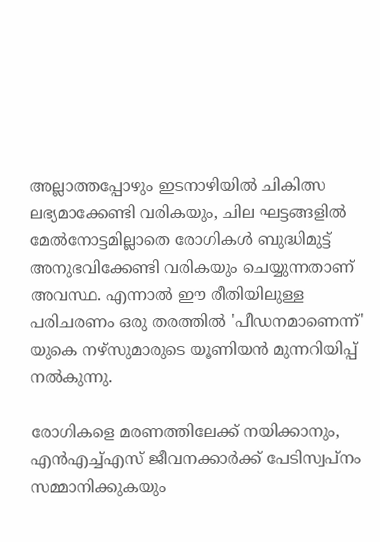അല്ലാത്തപ്പോഴും ഇടനാഴിയില്‍ ചികിത്സ ലഭ്യമാക്കേണ്ടി വരികയും, ചില ഘട്ടങ്ങളില്‍ മേല്‍നോട്ടമില്ലാതെ രോഗികള്‍ ബുദ്ധിമുട്ട് അനുഭവിക്കേണ്ടി വരികയും ചെയ്യുന്നതാണ് അവസ്ഥ. എന്നാല്‍ ഈ രീതിയിലുള്ള പരിചരണം ഒരു തരത്തില്‍ 'പീഡനമാണെന്ന്' യുകെ നഴ്‌സുമാരുടെ യൂണിയന്‍ മുന്നറിയിപ്പ് നല്‍കുന്നു.

രോഗികളെ മരണത്തിലേക്ക് നയിക്കാനും, എന്‍എച്ച്എസ് ജീവനക്കാര്‍ക്ക് പേടിസ്വപ്‌നം സമ്മാനിക്കുകയും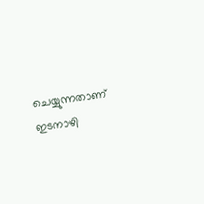ചെയ്യുന്നതാണ് ഇടനാഴി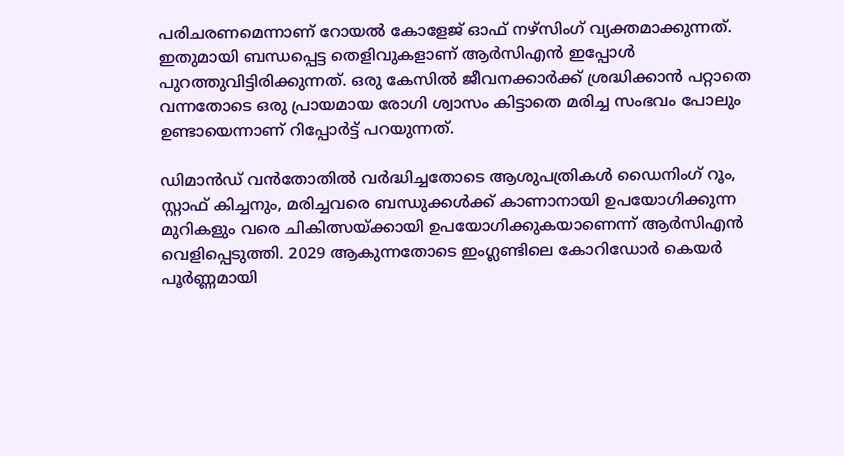പരിചരണമെന്നാണ് റോയല്‍ കോളേജ് ഓഫ് നഴ്‌സിംഗ് വ്യക്തമാക്കുന്നത്. ഇതുമായി ബന്ധപ്പെട്ട തെളിവുകളാണ് ആര്‍സിഎന്‍ ഇപ്പോള്‍ പുറത്തുവിട്ടിരിക്കുന്നത്. ഒരു കേസില്‍ ജീവനക്കാര്‍ക്ക് ശ്രദ്ധിക്കാന്‍ പറ്റാതെ വന്നതോടെ ഒരു പ്രായമായ രോഗി ശ്വാസം കിട്ടാതെ മരിച്ച സംഭവം പോലും ഉണ്ടായെന്നാണ് റിപ്പോര്‍ട്ട് പറയുന്നത്.

ഡിമാന്‍ഡ് വന്‍തോതില്‍ വര്‍ദ്ധിച്ചതോടെ ആശുപത്രികള്‍ ഡൈനിംഗ് റൂം, സ്റ്റാഫ് കിച്ചനും, മരിച്ചവരെ ബന്ധുക്കള്‍ക്ക് കാണാനായി ഉപയോഗിക്കുന്ന മുറികളും വരെ ചികിത്സയ്ക്കായി ഉപയോഗിക്കുകയാണെന്ന് ആര്‍സിഎന്‍ വെളിപ്പെടുത്തി. 2029 ആകുന്നതോടെ ഇംഗ്ലണ്ടിലെ കോറിഡോര്‍ കെയര്‍ പൂര്‍ണ്ണമായി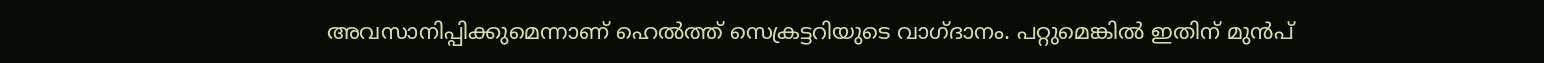അവസാനിപ്പിക്കുമെന്നാണ് ഹെല്‍ത്ത് സെക്രട്ടറിയുടെ വാഗ്ദാനം. പറ്റുമെങ്കില്‍ ഇതിന് മുന്‍പ്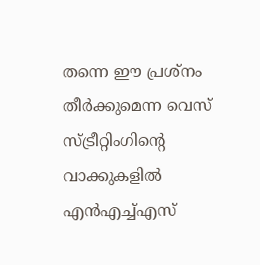തന്നെ ഈ പ്രശ്‌നം തീര്‍ക്കുമെന്ന വെസ് സ്ട്രീറ്റിംഗിന്റെ വാക്കുകളില്‍ എന്‍എച്ച്എസ്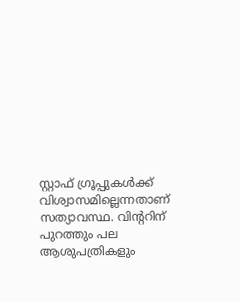സ്റ്റാഫ് ഗ്രൂപ്പുകള്‍ക്ക് വിശ്വാസമില്ലെന്നതാണ് സത്യാവസ്ഥ. വിന്ററിന് പുറത്തും പല ആശുപത്രികളും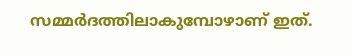സമ്മര്‍ദത്തിലാകുമ്പോഴാണ് ഇത്.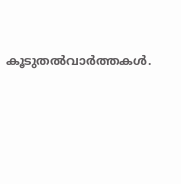കൂടുതല്‍വാര്‍ത്തകള്‍.